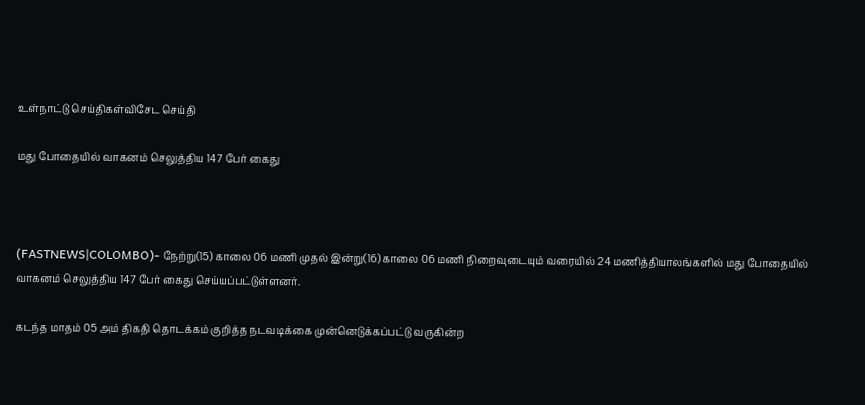உள்நாட்டு செய்திகள்விசேட செய்தி

மது போதையில் வாகனம் செலுத்திய 147 பேர் கைது



(FASTNEWS|COLOMBO)- நேற்று(15) காலை 06 மணி முதல் இன்று(16) காலை 06 மணி நிறைவுடையும் வரையில் 24 மணித்தியாலங்களில் மது போதையில் வாகனம் செலுத்திய 147 பேர் கைது செய்யப்பட்டுள்ளனர்.

கடந்த மாதம் 05 அம் திகதி தொடக்கம் குறித்த நடவடிக்கை முன்னெடுக்கப்பட்டு வருகின்ற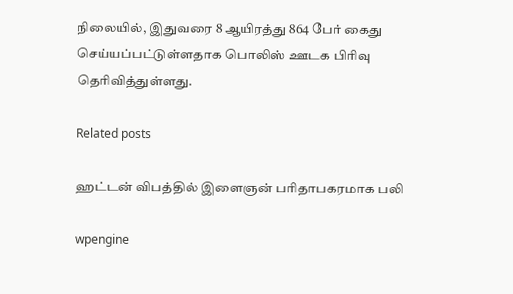நிலையில், இதுவரை 8 ஆயிரத்து 864 பேர் கைது செய்யப்பட்டுள்ளதாக பொலிஸ் ஊடக பிரிவு தெரிவித்துள்ளது.

Related posts

ஹட்டன் விபத்தில் இளைஞன் பரிதாபகரமாக பலி

wpengine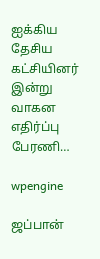ஐக்கிய தேசிய கட்சியினர் இன்று வாகன எதிர்ப்பு பேரணி…

wpengine

ஜப்பான்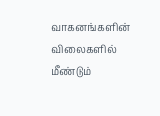வாகனங்களின் விலைகளில் மீண்டும்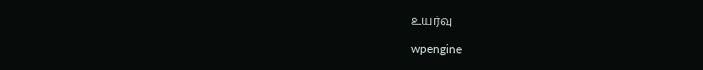உயர்வு

wpengine